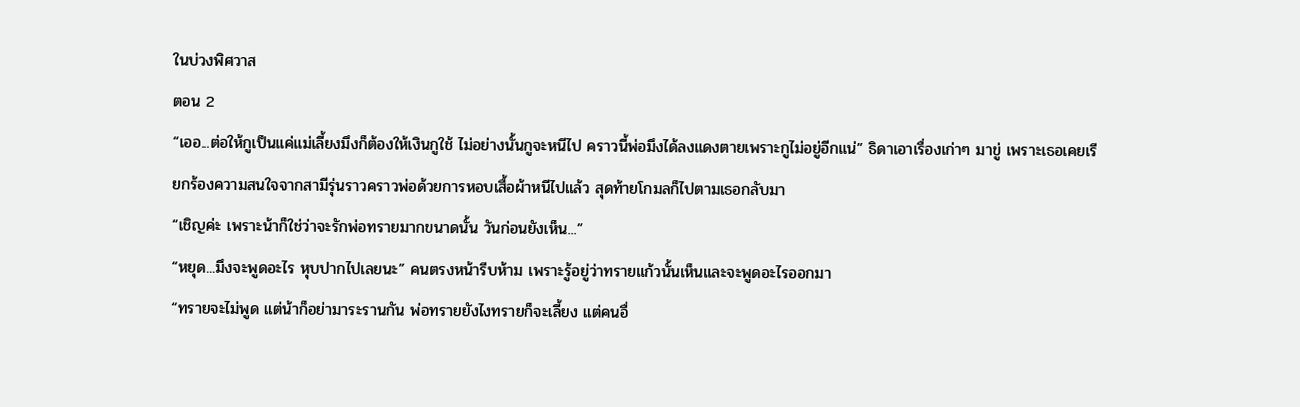ในบ่วงพิศวาส
ตอน 2
“เออ...ต่อให้กูเป็นแค่แม่เลี้ยงมึงก็ต้องให้เงินกูใช้ ไม่อย่างนั้นกูจะหนีไป คราวนี้พ่อมึงได้ลงแดงตายเพราะกูไม่อยู่อีกแน่” ธิดาเอาเรื่องเก่าๆ มาขู่ เพราะเธอเคยเรียกร้องความสนใจจากสามีรุ่นราวคราวพ่อด้วยการหอบเสื้อผ้าหนีไปแล้ว สุดท้ายโกมลก็ไปตามเธอกลับมา
“เชิญค่ะ เพราะน้าก็ใช่ว่าจะรักพ่อทรายมากขนาดนั้น วันก่อนยังเห็น...”
“หยุด...มึงจะพูดอะไร หุบปากไปเลยนะ” คนตรงหน้ารีบห้าม เพราะรู้อยู่ว่าทรายแก้วนั้นเห็นและจะพูดอะไรออกมา
“ทรายจะไม่พูด แต่น้าก็อย่ามาระรานกัน พ่อทรายยังไงทรายก็จะเลี้ยง แต่คนอื่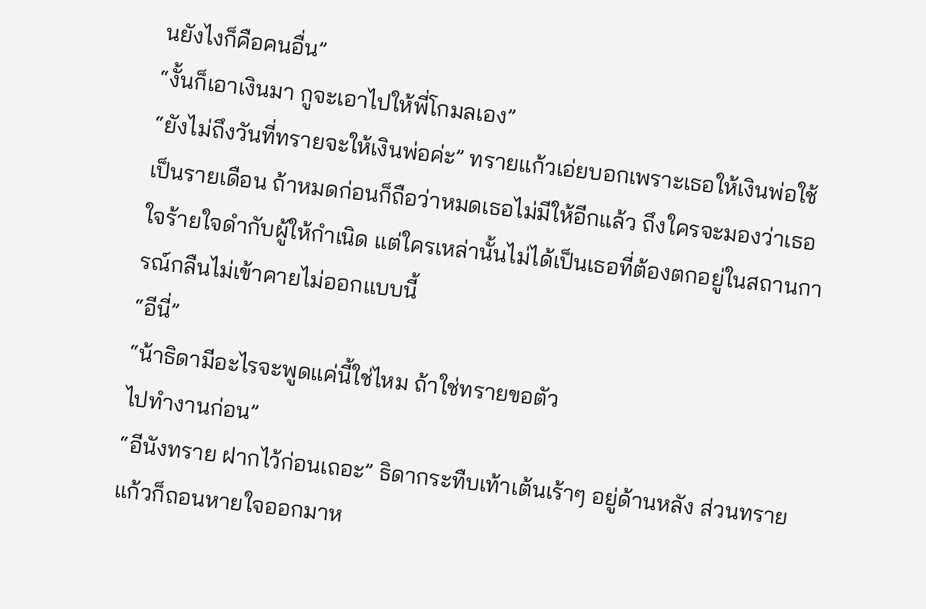นยังไงก็คือคนอื่น”
“งั้นก็เอาเงินมา กูจะเอาไปให้พี่โกมลเอง”
“ยังไม่ถึงวันที่ทรายจะให้เงินพ่อค่ะ” ทรายแก้วเอ่ยบอกเพราะเธอให้เงินพ่อใช้เป็นรายเดือน ถ้าหมดก่อนก็ถือว่าหมดเธอไม่มีให้อีกแล้ว ถึงใครจะมองว่าเธอใจร้ายใจดำกับผู้ให้กำเนิด แต่ใครเหล่านั้นไม่ได้เป็นเธอที่ต้องตกอยู่ในสถานการณ์กลืนไม่เข้าคายไม่ออกแบบนี้
“อีนี่”
“น้าธิดามีอะไรจะพูดแค่นี้ใช่ไหม ถ้าใช่ทรายขอตัว
ไปทำงานก่อน”
“อีนังทราย ฝากไว้ก่อนเถอะ” ธิดากระทืบเท้าเต้นเร้าๆ อยู่ด้านหลัง ส่วนทรายแก้วก็ถอนหายใจออกมาห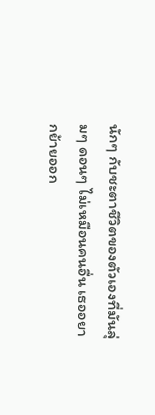นักๆ กับชะตาชีวิตของตัวเองที่มันลุ่มๆ ดอนๆ ไม่เหมือนคนอื่น เธออยากย้ายออก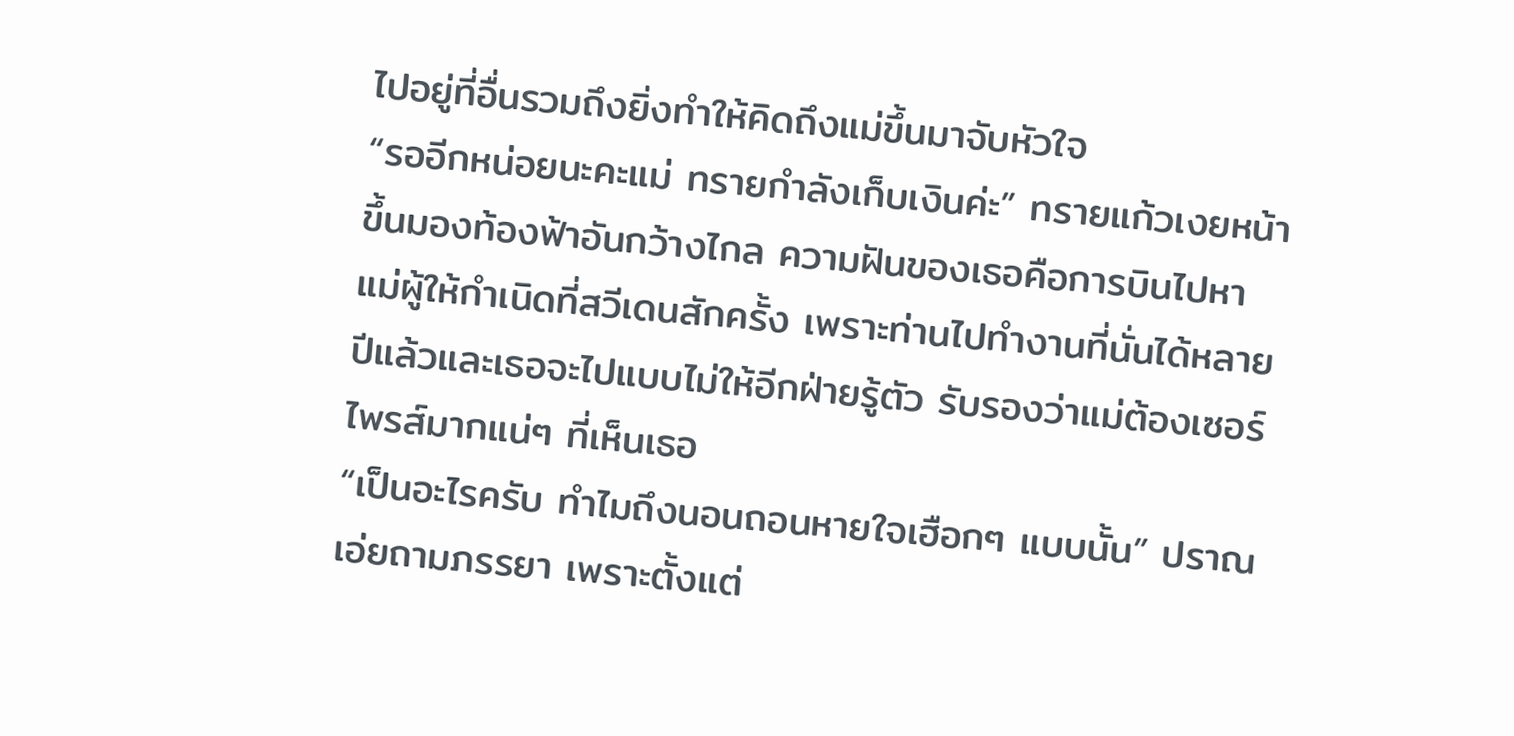ไปอยู่ที่อื่นรวมถึงยิ่งทำให้คิดถึงแม่ขึ้นมาจับหัวใจ
“รออีกหน่อยนะคะแม่ ทรายกำลังเก็บเงินค่ะ” ทรายแก้วเงยหน้าขึ้นมองท้องฟ้าอันกว้างไกล ความฝันของเธอคือการบินไปหาแม่ผู้ให้กำเนิดที่สวีเดนสักครั้ง เพราะท่านไปทำงานที่นั่นได้หลายปีแล้วและเธอจะไปแบบไม่ให้อีกฝ่ายรู้ตัว รับรองว่าแม่ต้องเซอร์ไพรส์มากแน่ๆ ที่เห็นเธอ
“เป็นอะไรครับ ทำไมถึงนอนถอนหายใจเฮือกๆ แบบนั้น” ปราณเอ่ยถามภรรยา เพราะตั้งแต่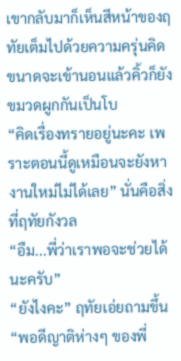เขากลับมาก็เห็นสีหน้าของฤทัยเต็มไปด้วยความครุ่นคิด ขนาดจะเข้านอนแล้วคิ้วก็ยังขมวดผูกกันเป็นโบ
“คิดเรื่องทรายอยู่นะคะ เพราะตอนนี้ดูเหมือนจะยังหางานใหม่ไม่ได้เลย” นั่นคือสิ่งที่ฤทัยกังวล
“อืม...พี่ว่าเราพอจะช่วยได้นะครับ”
“ยังไงคะ” ฤทัยเอ่ยถามขึ้น
“พอดีญาติห่างๆ ของพี่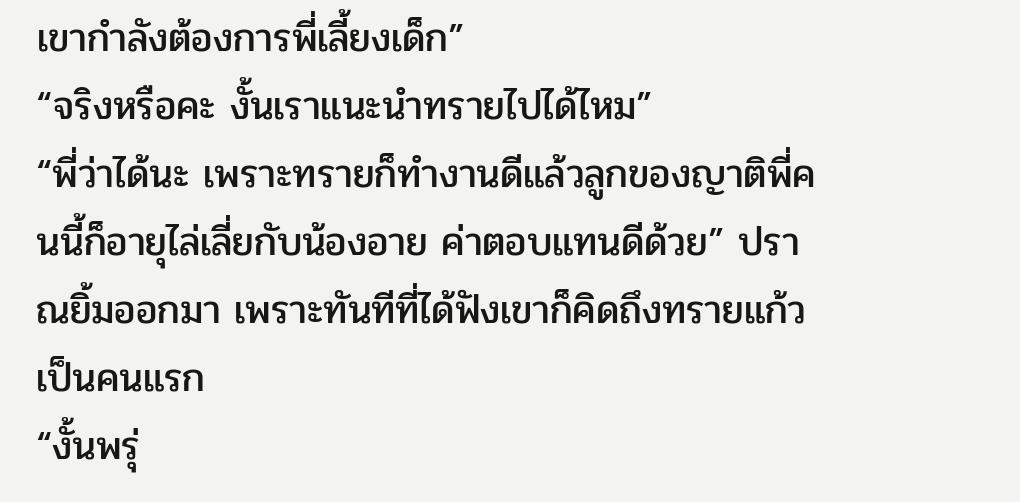เขากำลังต้องการพี่เลี้ยงเด็ก”
“จริงหรือคะ งั้นเราแนะนำทรายไปได้ไหม”
“พี่ว่าได้นะ เพราะทรายก็ทำงานดีแล้วลูกของญาติพี่คนนี้ก็อายุไล่เลี่ยกับน้องอาย ค่าตอบแทนดีด้วย” ปราณยิ้มออกมา เพราะทันทีที่ได้ฟังเขาก็คิดถึงทรายแก้วเป็นคนแรก
“งั้นพรุ่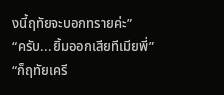งนี้ฤทัยจะบอกทรายค่ะ”
“ครับ...ยิ้มออกเสียทีเมียพี่”
“ก็ฤทัยเครี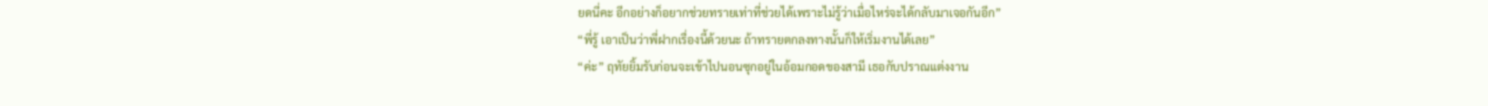ยดนี่คะ อีกอย่างก็อยากช่วยทรายเท่าที่ช่วยได้เพราะไม่รู้ว่าเมื่อไหร่จะได้กลับมาเจอกันอีก”
“พี่รู้ เอาเป็นว่าพี่ฝากเรื่องนี้ด้วยนะ ถ้าทรายตกลงทางนั้นก็ให้เริ่มงานได้เลย”
“ค่ะ” ฤทัยยิ้มรับก่อนจะเข้าไปนอนซุกอยู่ในอ้อมกอดของสามี เธอกับปราณแต่งงาน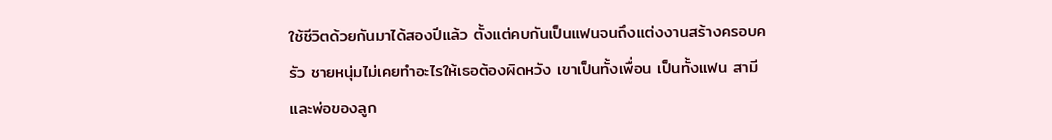ใช้ชีวิตด้วยกันมาได้สองปีแล้ว ตั้งแต่คบกันเป็นแฟนจนถึงแต่งงานสร้างครอบครัว ชายหนุ่มไม่เคยทำอะไรให้เธอต้องผิดหวัง เขาเป็นทั้งเพื่อน เป็นทั้งแฟน สามีและพ่อของลูก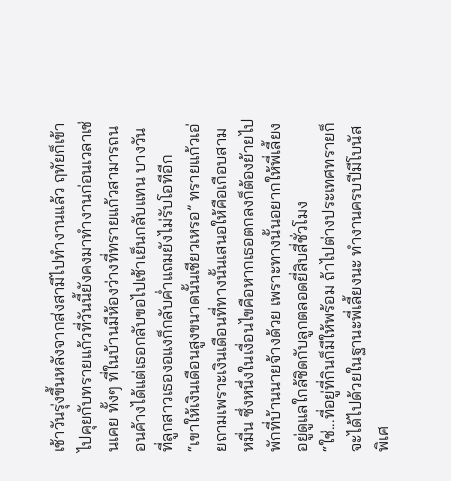เช้าวันรุ่งขึ้นหลังจากส่งสามีไปทำงานแล้ว ฤทัยก็เข้าไปคุยกับทรายแก้วที่วันนี้ยังคงมาทำงานก่อนเวลาเช่นเคย ทั้งๆ ที่ในบ้านมีห้องว่างที่ทรายแก้วสามารถนอนค้างได้แต่เธอกลับขอไปเช้าเย็นกลับแทน บางวันที่ลูกสาวเธองอแงก็กลับค่ำแถมยังไม่รับโอทีอีก
“เขาให้เงินเดือนสูงขนาดนั้นเชียวเหรอ” ทรายแก้วเอ่ยถามเพราะเงินเดือนที่ทางนั้นเสนอให้คือเกือบสามหมื่น ซึ่งหนึ่งในเงื่อนไขคือหากเธอตกลงก็ต้องย้ายไปพักที่บ้านนายจ้างด้วย เพราะทางนั้นอยากให้พี่เลี้ยงอยู่ดูแลใกล้ชิดกับลูกตลอดยี่สิบสี่ชั่วโมง
“ใช่...ที่อยู่ที่กินก็มีให้พร้อม ถ้าไปต่างประเทศทรายก็จะได้ไปด้วยในฐานะพี่เลี้ยงนะ ทำงานครบปีมีโบนัสพิเศ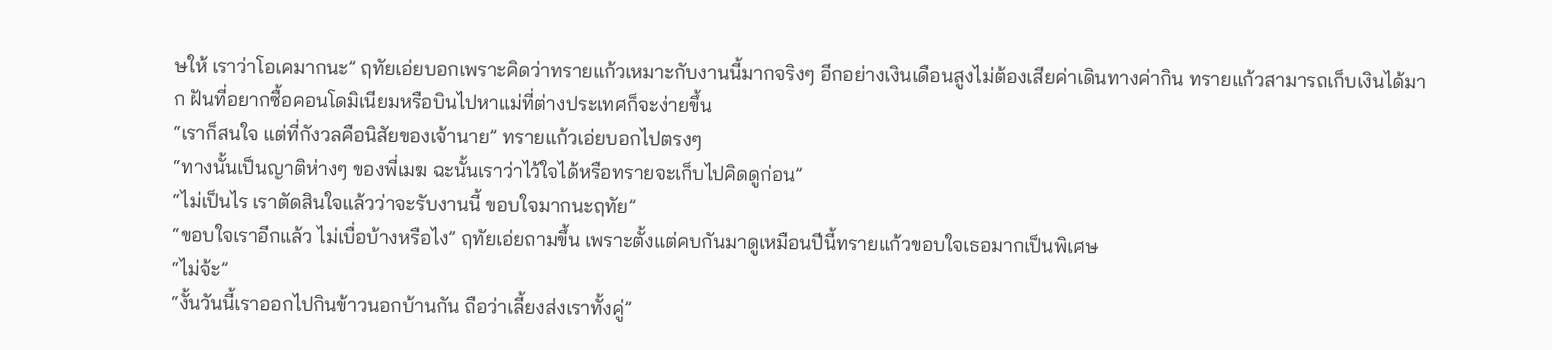ษให้ เราว่าโอเคมากนะ” ฤทัยเอ่ยบอกเพราะคิดว่าทรายแก้วเหมาะกับงานนี้มากจริงๆ อีกอย่างเงินเดือนสูงไม่ต้องเสียค่าเดินทางค่ากิน ทรายแก้วสามารถเก็บเงินได้มาก ฝันที่อยากซื้อคอนโดมิเนียมหรือบินไปหาแม่ที่ต่างประเทศก็จะง่ายขึ้น
“เราก็สนใจ แต่ที่กังวลคือนิสัยของเจ้านาย” ทรายแก้วเอ่ยบอกไปตรงๆ
“ทางนั้นเป็นญาติห่างๆ ของพี่เมฆ ฉะนั้นเราว่าไว้ใจได้หรือทรายจะเก็บไปคิดดูก่อน”
“ไม่เป็นไร เราตัดสินใจแล้วว่าจะรับงานนี้ ขอบใจมากนะฤทัย”
“ขอบใจเราอีกแล้ว ไม่เบื่อบ้างหรือไง” ฤทัยเอ่ยถามขึ้น เพราะตั้งแต่คบกันมาดูเหมือนปีนี้ทรายแก้วขอบใจเธอมากเป็นพิเศษ
“ไม่จ้ะ”
“งั้นวันนี้เราออกไปกินข้าวนอกบ้านกัน ถือว่าเลี้ยงส่งเราทั้งคู่”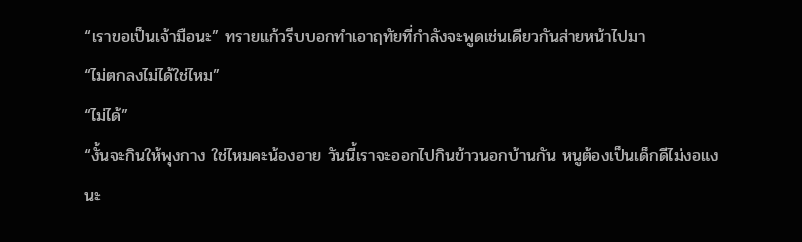“เราขอเป็นเจ้ามือนะ” ทรายแก้วรีบบอกทำเอาฤทัยที่กำลังจะพูดเช่นเดียวกันส่ายหน้าไปมา
“ไม่ตกลงไม่ได้ใช่ไหม”
“ไม่ได้”
“งั้นจะกินให้พุงกาง ใช่ไหมคะน้องอาย วันนี้เราจะออกไปกินข้าวนอกบ้านกัน หนูต้องเป็นเด็กดีไม่งอแงนะ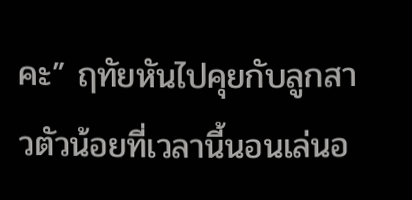คะ” ฤทัยหันไปคุยกับลูกสาวตัวน้อยที่เวลานี้นอนเล่นอ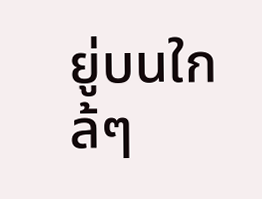ยู่บนใกล้ๆ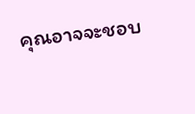คุณอาจจะชอบ